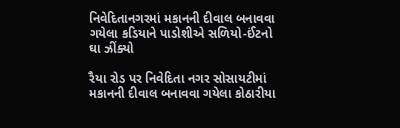નિવેદિતાનગરમાં મકાનની દીવાલ બનાવવા ગયેલા કડિયાને પાડોશીએ સળિયો-ઈંટનો ઘા ઝીંક્યો

રૈયા રોડ પર નિવેદિતા નગર સોસાયટીમાં મકાનની દીવાલ બનાવવા ગયેલા કોઠારીયા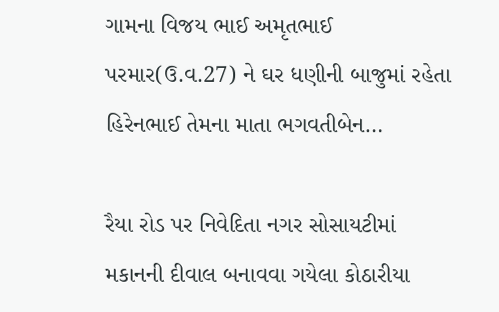ગામના વિજય ભાઈ અમૃતભાઈ પરમાર(ઉ.વ.27) ને ઘર ધણીની બાજુમાં રહેતા હિરેનભાઈ તેમના માતા ભગવતીબેન…

રૈયા રોડ પર નિવેદિતા નગર સોસાયટીમાં મકાનની દીવાલ બનાવવા ગયેલા કોઠારીયા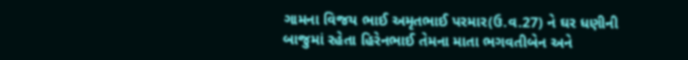ગામના વિજય ભાઈ અમૃતભાઈ પરમાર(ઉ.વ.27) ને ઘર ધણીની બાજુમાં રહેતા હિરેનભાઈ તેમના માતા ભગવતીબેન અને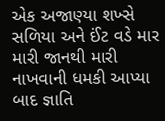એક અજાણ્યા શખ્સે સળિયા અને ઈંટ વડે માર મારી જાનથી મારી નાખવાની ધમકી આપ્યા બાદ જ્ઞાતિ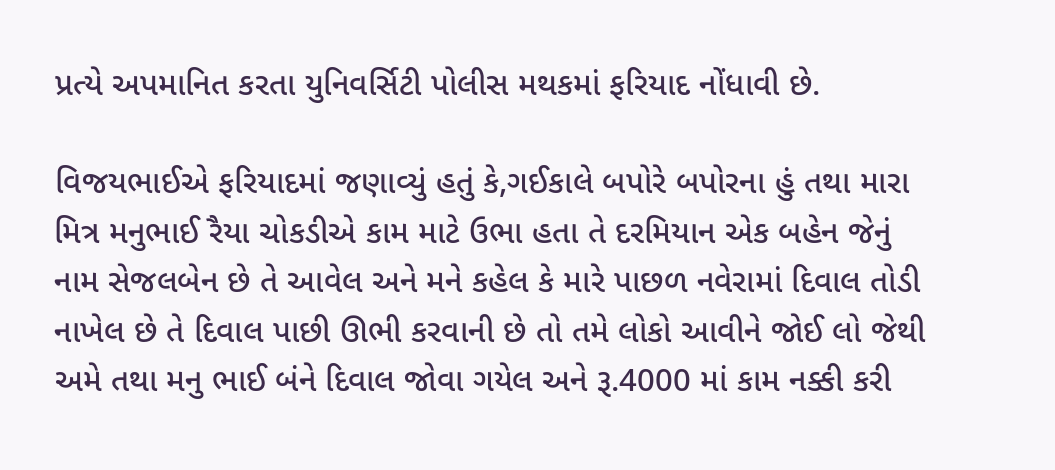પ્રત્યે અપમાનિત કરતા યુનિવર્સિટી પોલીસ મથકમાં ફરિયાદ નોંધાવી છે.

વિજયભાઈએ ફરિયાદમાં જણાવ્યું હતું કે,ગઈકાલે બપોરે બપોરના હું તથા મારા મિત્ર મનુભાઈ રૈયા ચોકડીએ કામ માટે ઉભા હતા તે દરમિયાન એક બહેન જેનું નામ સેજલબેન છે તે આવેલ અને મને કહેલ કે મારે પાછળ નવેરામાં દિવાલ તોડી નાખેલ છે તે દિવાલ પાછી ઊભી કરવાની છે તો તમે લોકો આવીને જોઈ લો જેથી અમે તથા મનુ ભાઈ બંને દિવાલ જોવા ગયેલ અને રૂ.4000 માં કામ નક્કી કરી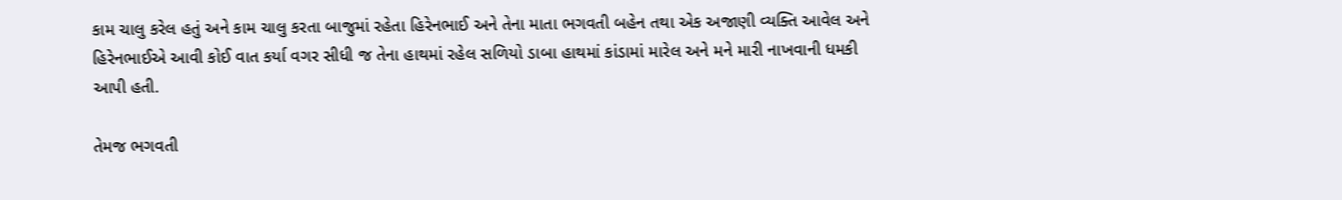કામ ચાલુ કરેલ હતું અને કામ ચાલુ કરતા બાજુમાં રહેતા હિરેનભાઈ અને તેના માતા ભગવતી બહેન તથા એક અજાણી વ્યક્તિ આવેલ અને હિરેનભાઈએ આવી કોઈ વાત કર્યા વગર સીધી જ તેના હાથમાં રહેલ સળિયો ડાબા હાથમાં કાંડામાં મારેલ અને મને મારી નાખવાની ધમકી આપી હતી.

તેમજ ભગવતી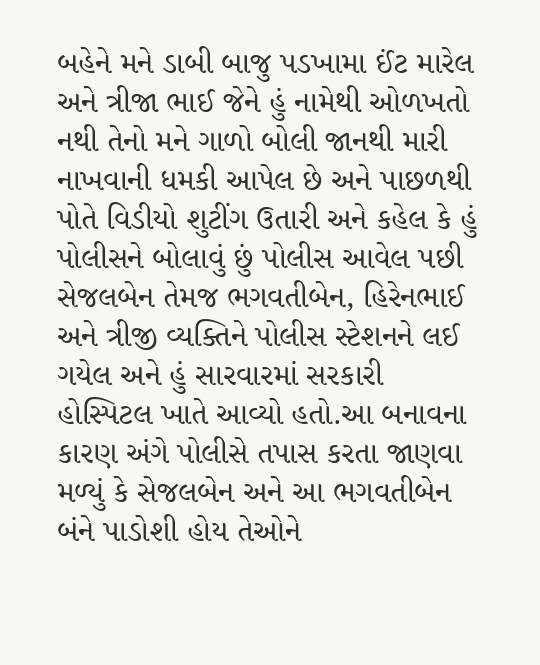બહેને મને ડાબી બાજુ પડખામા ઈંટ મારેલ અને ત્રીજા ભાઈ જેને હું નામેથી ઓળખતો નથી તેનો મને ગાળો બોલી જાનથી મારી નાખવાની ધમકી આપેલ છે અને પાછળથી પોતે વિડીયો શુટીંગ ઉતારી અને કહેલ કે હું પોલીસને બોલાવું છું પોલીસ આવેલ પછી સેજલબેન તેમજ ભગવતીબેન, હિરેનભાઈ અને ત્રીજી વ્યક્તિને પોલીસ સ્ટેશનને લઈ ગયેલ અને હું સારવારમાં સરકારી હોસ્પિટલ ખાતે આવ્યો હતો.આ બનાવના કારણ અંગે પોલીસે તપાસ કરતા જાણવા મળ્યું કે સેજલબેન અને આ ભગવતીબેન બંને પાડોશી હોય તેઓને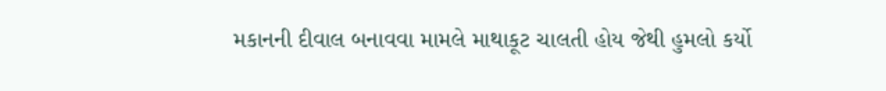મકાનની દીવાલ બનાવવા મામલે માથાકૂટ ચાલતી હોય જેથી હુમલો કર્યો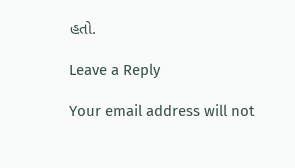હતો.

Leave a Reply

Your email address will not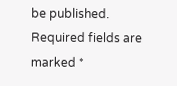be published. Required fields are marked *